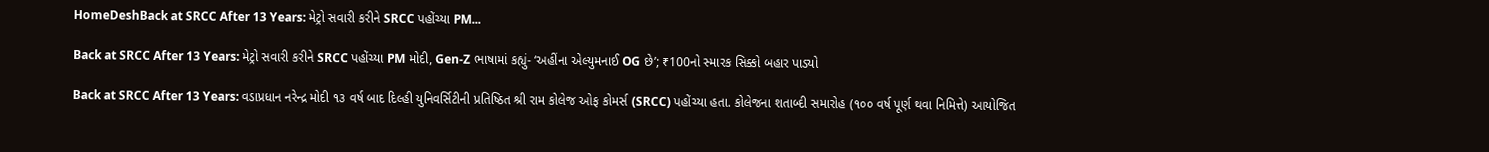HomeDeshBack at SRCC After 13 Years: મેટ્રો સવારી કરીને SRCC પહોંચ્યા PM...

Back at SRCC After 13 Years: મેટ્રો સવારી કરીને SRCC પહોંચ્યા PM મોદી, Gen-Z ભાષામાં કહ્યું- ‘અહીંના એલ્યુમનાઈ OG છે’; ₹100નો સ્મારક સિક્કો બહાર પાડ્યો

Back at SRCC After 13 Years: વડાપ્રધાન નરેન્દ્ર મોદી ૧૩ વર્ષ બાદ દિલ્હી યુનિવર્સિટીની પ્રતિષ્ઠિત શ્રી રામ કોલેજ ઓફ કોમર્સ (SRCC) પહોંચ્યા હતા. કોલેજના શતાબ્દી સમારોહ (૧૦૦ વર્ષ પૂર્ણ થવા નિમિત્તે) આયોજિત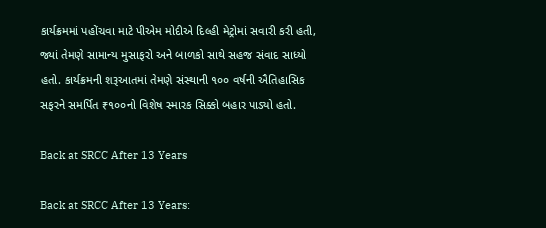કાર્યક્રમમાં પહોંચવા માટે પીએમ મોદીએ દિલ્હી મેટ્રોમાં સવારી કરી હતી, જ્યાં તેમણે સામાન્ય મુસાફરો અને બાળકો સાથે સહજ સંવાદ સાધ્યો હતો. કાર્યક્રમની શરૂઆતમાં તેમણે સંસ્થાની ૧૦૦ વર્ષની ઐતિહાસિક સફરને સમર્પિત ₹૧૦૦નો વિશેષ સ્મારક સિક્કો બહાર પાડ્યો હતો.

Back at SRCC After 13 Years

Back at SRCC After 13 Years: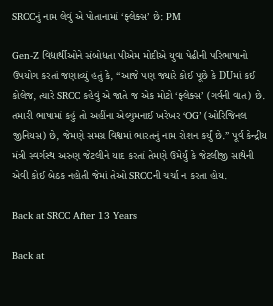SRCCનું નામ લેવું એ પોતાનામાં ‘ફ્લેક્સ’ છે: PM

Gen-Z વિદ્યાર્થીઓને સંબોધતા પીએમ મોદીએ યુવા પેઢીની પરિભાષાનો ઉપયોગ કરતાં જણાવ્યું હતું કે, “આજે પણ જ્યારે કોઈ પૂછે કે DUમાં કઈ કોલેજ, ત્યારે SRCC કહેવું એ જાતે જ એક મોટો ‘ફ્લેક્સ’ (ગર્વની વાત) છે. તમારી ભાષામાં કહું તો અહીંના એલ્યુમનાઈ ખરેખર ‘OG’ (ઓરિજિનલ જીનિયસ) છે, જેમણે સમગ્ર વિશ્વમાં ભારતનું નામ રોશન કર્યું છે.” પૂર્વ કેન્દ્રીય મંત્રી સ્વર્ગસ્થ અરુણ જેટલીને યાદ કરતાં તેમણે ઉમેર્યું કે જેટલીજી સાથેની એવી કોઈ બેઠક નહોતી જેમાં તેઓ SRCCની ચર્ચા ન કરતા હોય.

Back at SRCC After 13 Years

Back at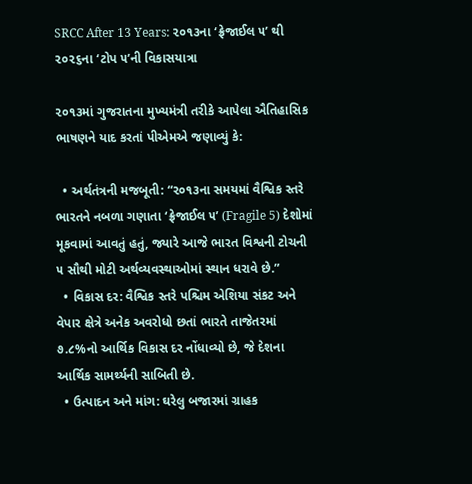SRCC After 13 Years: ૨૦૧૩ના ‘ફ્રેજાઈલ ૫’ થી ૨૦૨૬ના ‘ટોપ ૫’ની વિકાસયાત્રા

૨૦૧૩માં ગુજરાતના મુખ્યમંત્રી તરીકે આપેલા ઐતિહાસિક ભાષણને યાદ કરતાં પીએમએ જણાવ્યું કે:

  • અર્થતંત્રની મજબૂતી: “૨૦૧૩ના સમયમાં વૈશ્વિક સ્તરે ભારતને નબળા ગણાતા ‘ફ્રેજાઈલ ૫’ (Fragile 5) દેશોમાં મૂકવામાં આવતું હતું, જ્યારે આજે ભારત વિશ્વની ટોચની ૫ સૌથી મોટી અર્થવ્યવસ્થાઓમાં સ્થાન ધરાવે છે.”
  • વિકાસ દર: વૈશ્વિક સ્તરે પશ્ચિમ એશિયા સંકટ અને વેપાર ક્ષેત્રે અનેક અવરોધો છતાં ભારતે તાજેતરમાં ૭.૮%નો આર્થિક વિકાસ દર નોંધાવ્યો છે, જે દેશના આર્થિક સામર્થ્યની સાબિતી છે.
  • ઉત્પાદન અને માંગ: ઘરેલુ બજારમાં ગ્રાહક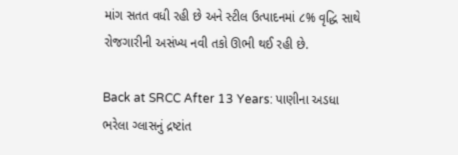માંગ સતત વધી રહી છે અને સ્ટીલ ઉત્પાદનમાં ૮% વૃદ્ધિ સાથે રોજગારીની અસંખ્ય નવી તકો ઊભી થઈ રહી છે.

Back at SRCC After 13 Years: પાણીના અડધા ભરેલા ગ્લાસનું દ્રષ્ટાંત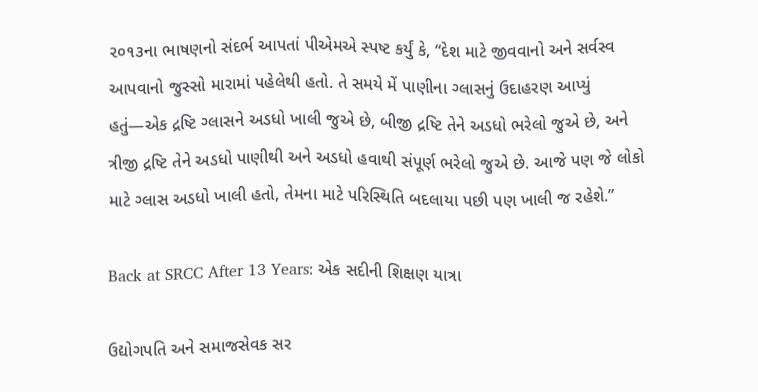૨૦૧૩ના ભાષણનો સંદર્ભ આપતાં પીએમએ સ્પષ્ટ કર્યું કે, “દેશ માટે જીવવાનો અને સર્વસ્વ આપવાનો જુસ્સો મારામાં પહેલેથી હતો. તે સમયે મેં પાણીના ગ્લાસનું ઉદાહરણ આપ્યું હતું—એક દ્રષ્ટિ ગ્લાસને અડધો ખાલી જુએ છે, બીજી દ્રષ્ટિ તેને અડધો ભરેલો જુએ છે, અને ત્રીજી દ્રષ્ટિ તેને અડધો પાણીથી અને અડધો હવાથી સંપૂર્ણ ભરેલો જુએ છે. આજે પણ જે લોકો માટે ગ્લાસ અડધો ખાલી હતો, તેમના માટે પરિસ્થિતિ બદલાયા પછી પણ ખાલી જ રહેશે.”

Back at SRCC After 13 Years: એક સદીની શિક્ષણ યાત્રા

ઉદ્યોગપતિ અને સમાજસેવક સર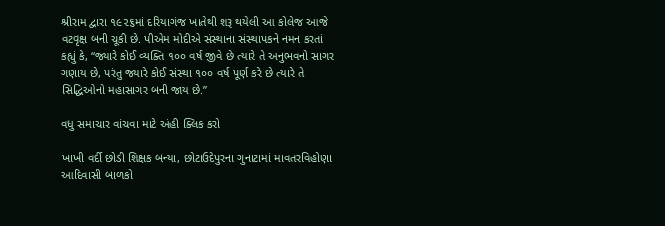શ્રીરામ દ્વારા ૧૯૨૬માં દરિયાગંજ ખાતેથી શરૂ થયેલી આ કોલેજ આજે વટવૃક્ષ બની ચૂકી છે. પીએમ મોદીએ સંસ્થાના સંસ્થાપકને નમન કરતાં કહ્યું કે, “જ્યારે કોઈ વ્યક્તિ ૧૦૦ વર્ષ જીવે છે ત્યારે તે અનુભવનો સાગર ગણાય છે, પરંતુ જ્યારે કોઈ સંસ્થા ૧૦૦ વર્ષ પૂર્ણ કરે છે ત્યારે તે સિદ્ધિઓનો મહાસાગર બની જાય છે.”

વધુ સમાચાર વાંચવા માટે અંહી ક્લિક કરો

ખાખી વર્દી છોડી શિક્ષક બન્યા, છોટાઉદેપુરના ગુનાટામાં માવતરવિહોણા આદિવાસી બાળકો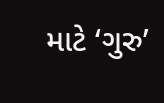માટે ‘ગુરુ’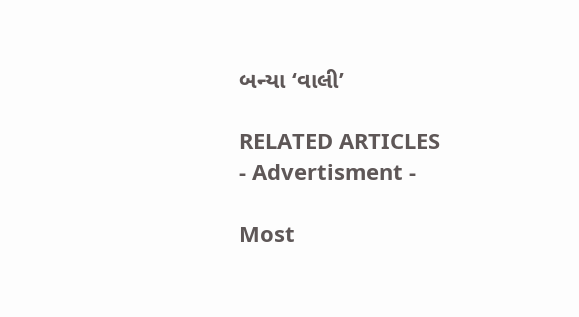બન્યા ‘વાલી’

RELATED ARTICLES
- Advertisment -

Most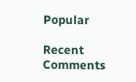Popular

Recent Comments